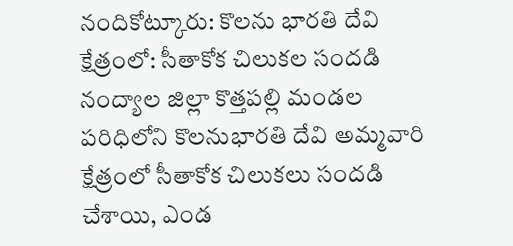నందికోట్కూరు: కొలను భారతి దేవి క్షేత్రంలో: సీతాకోక చిలుకల సందడి
నంద్యాల జిల్లా కొత్తపల్లి మండల పరిధిలోని కొలనుభారతి దేవి అమ్మవారి క్షేత్రంలో సీతాకోక చిలుకలు సందడి చేశాయి, ఎండ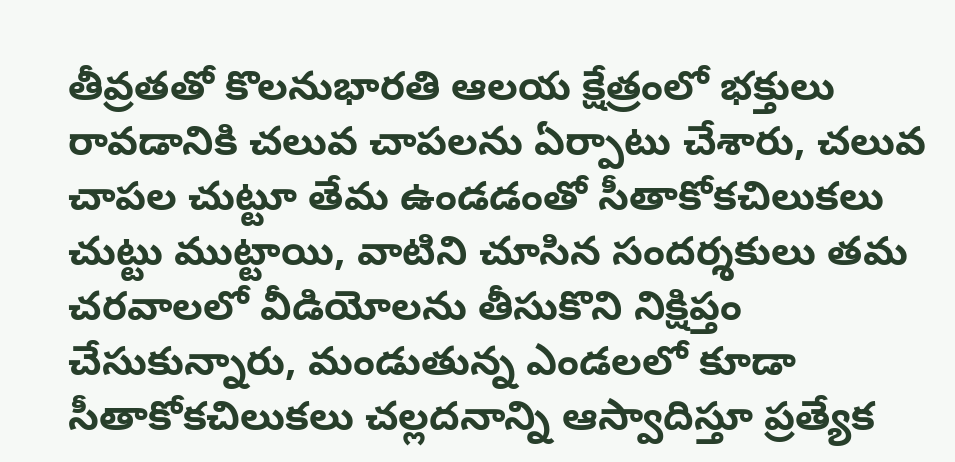తీవ్రతతో కొలనుభారతి ఆలయ క్షేత్రంలో భక్తులు రావడానికి చలువ చాపలను ఏర్పాటు చేశారు, చలువ చాపల చుట్టూ తేమ ఉండడంతో సీతాకోకచిలుకలు చుట్టు ముట్టాయి, వాటిని చూసిన సందర్శకులు తమ చరవాలలో వీడియోలను తీసుకొని నిక్షిప్తం చేసుకున్నారు, మండుతున్న ఎండలలో కూడా సీతాకోకచిలుకలు చల్లదనాన్ని ఆస్వాదిస్తూ ప్రత్యేక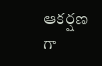ఆకర్షణ గా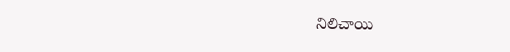నిలిచాయి